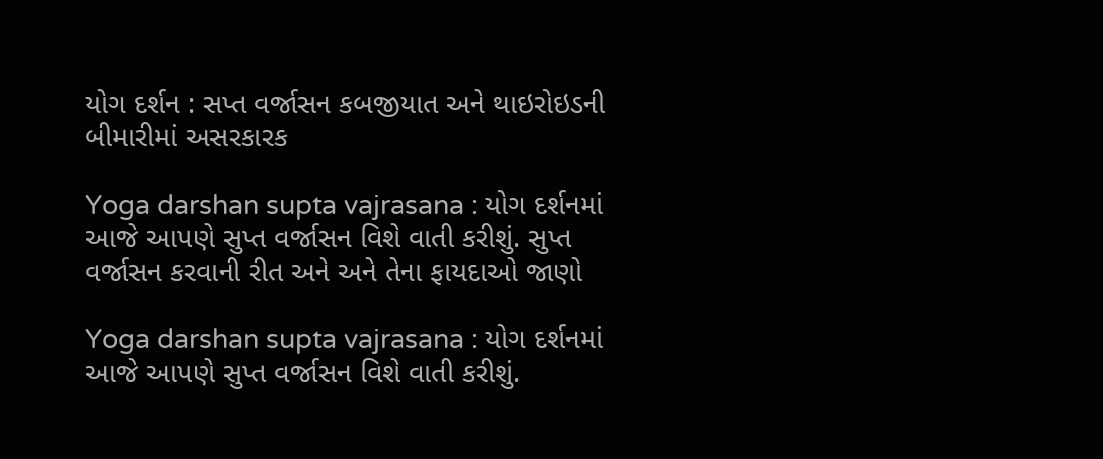યોગ દર્શન : સપ્ત વર્જાસન કબજીયાત અને થાઇરોઇડની બીમારીમાં અસરકારક

Yoga darshan supta vajrasana : યોગ દર્શનમાં આજે આપણે સુપ્ત વર્જાસન વિશે વાતી કરીશું. સુપ્ત વર્જાસન કરવાની રીત અને અને તેના ફાયદાઓ જાણો

Yoga darshan supta vajrasana : યોગ દર્શનમાં આજે આપણે સુપ્ત વર્જાસન વિશે વાતી કરીશું.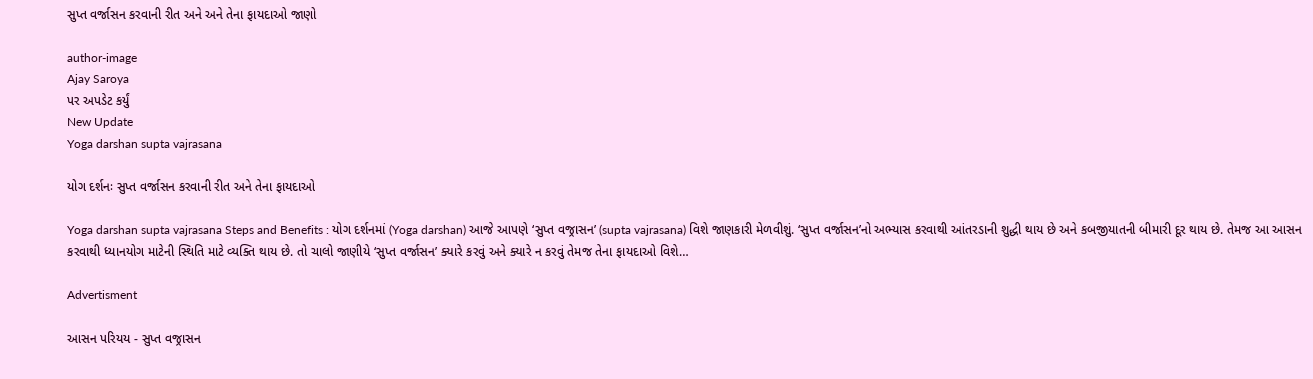સુપ્ત વર્જાસન કરવાની રીત અને અને તેના ફાયદાઓ જાણો

author-image
Ajay Saroya
પર અપડેટ કર્યું
New Update
Yoga darshan supta vajrasana

યોગ દર્શનઃ સુપ્ત વર્જાસન કરવાની રીત અને તેના ફાયદાઓ

Yoga darshan supta vajrasana Steps and Benefits : યોગ દર્શનમાં (Yoga darshan) આજે આપણે ‘સુપ્ત વજ્રાસન’ (supta vajrasana) વિશે જાણકારી મેળવીશું. ‘સુપ્ત વર્જાસન’નો અભ્યાસ કરવાથી આંતરડાની શુદ્ધી થાય છે અને કબજીયાતની બીમારી દૂર થાય છે. તેમજ આ આસન કરવાથી ધ્યાનયોગ માટેની સ્થિતિ માટે વ્યક્તિ થાય છે. તો ચાલો જાણીયે ‘સુપ્ત વર્જાસન’ ક્યારે કરવું અને ક્યારે ન કરવું તેમજ તેના ફાયદાઓ વિશે…

Advertisment

આસન પરિયય - સુપ્ત વજ્રાસન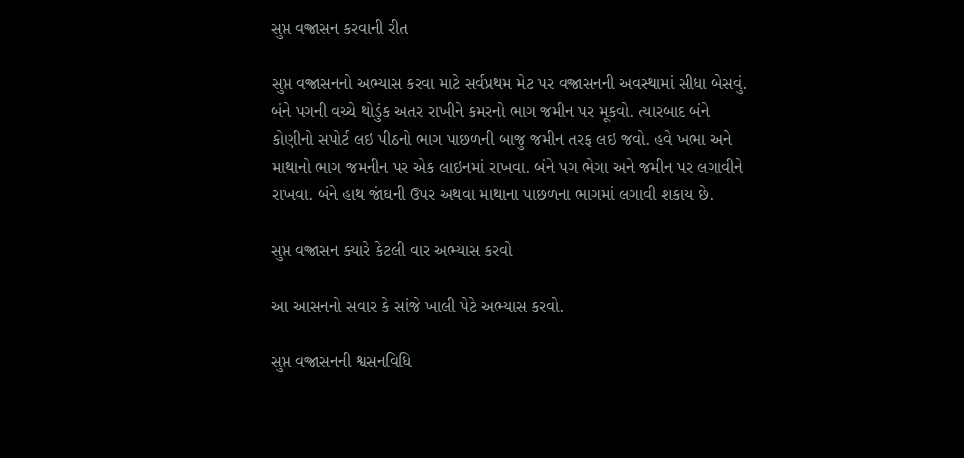સુપ્ત વજ્રાસન કરવાની રીત

સુપ્ત વજ્રાસનનો અભ્યાસ કરવા માટે સર્વપ્રથમ મેટ પર વજ્રાસનની અવસ્થામાં સીધા બેસવું. બંને પગની વચ્ચે થોડુંક અતર રાખીને કમરનો ભાગ જમીન પર મૂકવો. ત્યારબાદ બંને કોણીનો સપોર્ટ લઇ પીઠનો ભાગ પાછળની બાજુ જમીન તરફ લઇ જવો. હવે ખભા અને માથાનો ભાગ જમનીન પર એક લાઇનમાં રાખવા. બંને પગ ભેગા અને જમીન પર લગાવીને રાખવા. બંને હાથ જાંઘની ઉપર અથવા માથાના પાછળના ભાગમાં લગાવી શકાય છે.

સુપ્ત વજ્રાસન ક્યારે કેટલી વાર અભ્યાસ કરવો

આ આસનનો સવાર કે સાંજે ખાલી પેટે અભ્યાસ કરવો.

સુપ્ત વજ્રાસનની શ્વસનવિધિ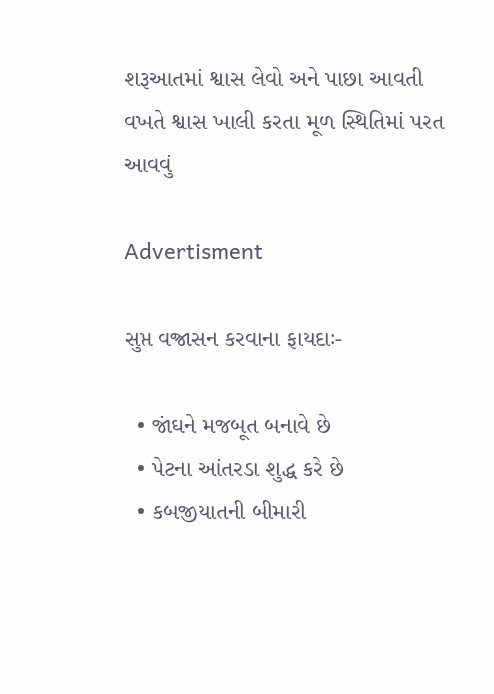શરૂઆતમાં શ્વાસ લેવો અને પાછા આવતી વખતે શ્વાસ ખાલી કરતા મૂળ સ્થિતિમાં પરત આવવું

Advertisment

સુપ્ત વજ્રાસન કરવાના ફાયદાઃ-

  • જાંઘને મજબૂત બનાવે છે
  • પેટના આંતરડા શુદ્ધ કરે છે
  • કબજીયાતની બીમારી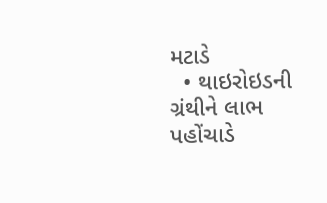મટાડે
  • થાઇરોઇડની ગ્રંથીને લાભ પહોંચાડે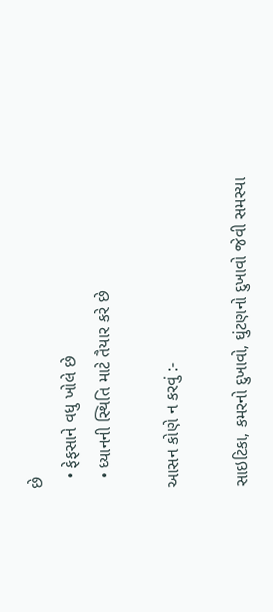છે
  • ફેફસાને વધુ ખોલે છે
  • ધ્યાનની સ્થિતિ માટે તૈયાર કરે છે

આસન કોણે ન કરવું :-

સાઇટિકા, કમરનો દુખાવો, ઘુંટણનો દુખાવો જેવી સમસ્યા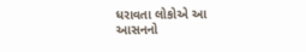ધરાવતા લોકોએ આ આસનનો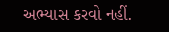અભ્યાસ કરવો નહીં.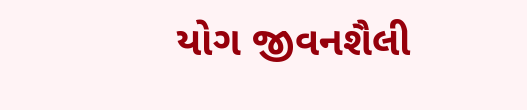યોગ જીવનશૈલી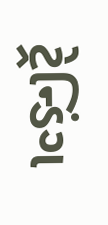ટ્રેન્ડિંગ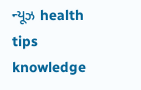ન્યૂઝ health tips knowledge